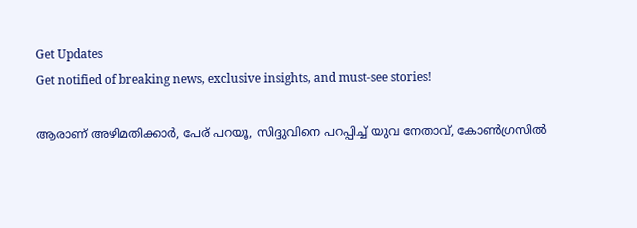Get Updates
Get notified of breaking news, exclusive insights, and must-see stories!

ആരാണ് അഴിമതിക്കാര്‍, പേര് പറയൂ, സിദ്ദുവിനെ പറപ്പിച്ച് യുവ നേതാവ്, കോണ്‍ഗ്രസില്‍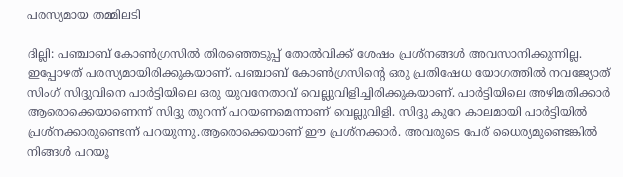പരസ്യമായ തമ്മിലടി

ദില്ലി: പഞ്ചാബ് കോണ്‍ഗ്രസില്‍ തിരഞ്ഞെടുപ്പ് തോല്‍വിക്ക് ശേഷം പ്രശ്‌നങ്ങള്‍ അവസാനിക്കുന്നില്ല. ഇപ്പോഴത് പരസ്യമായിരിക്കുകയാണ്. പഞ്ചാബ് കോണ്‍ഗ്രസിന്റെ ഒരു പ്രതിഷേധ യോഗത്തില്‍ നവജ്യോത് സിംഗ് സിദ്ദുവിനെ പാര്‍ട്ടിയിലെ ഒരു യുവനേതാവ് വെല്ലുവിളിച്ചിരിക്കുകയാണ്. പാര്‍ട്ടിയിലെ അഴിമതിക്കാര്‍ ആരൊക്കെയാണെന്ന് സിദ്ദു തുറന്ന് പറയണമെന്നാണ് വെല്ലുവിളി. സിദ്ദു കുറേ കാലമായി പാര്‍ട്ടിയില്‍ പ്രശ്‌നക്കാരുണ്ടെന്ന് പറയുന്നു.ആരൊക്കെയാണ് ഈ പ്രശ്‌നക്കാര്‍. അവരുടെ പേര് ധൈര്യമുണ്ടെങ്കില്‍ നിങ്ങള്‍ പറയൂ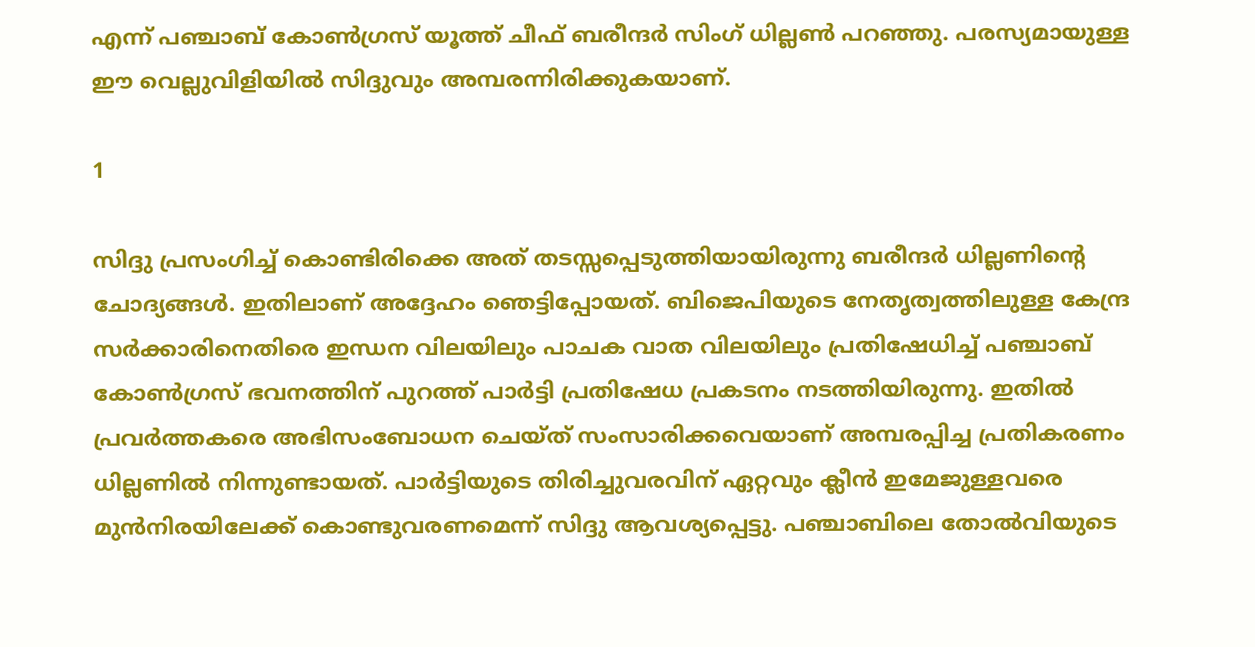എന്ന് പഞ്ചാബ് കോണ്‍ഗ്രസ് യൂത്ത് ചീഫ് ബരീന്ദര്‍ സിംഗ് ധില്ലണ്‍ പറഞ്ഞു. പരസ്യമായുള്ള ഈ വെല്ലുവിളിയില്‍ സിദ്ദുവും അമ്പരന്നിരിക്കുകയാണ്.

1

സിദ്ദു പ്രസംഗിച്ച് കൊണ്ടിരിക്കെ അത് തടസ്സപ്പെടുത്തിയായിരുന്നു ബരീന്ദര്‍ ധില്ലണിന്റെ ചോദ്യങ്ങള്‍. ഇതിലാണ് അദ്ദേഹം ഞെട്ടിപ്പോയത്. ബിജെപിയുടെ നേതൃത്വത്തിലുള്ള കേന്ദ്ര സര്‍ക്കാരിനെതിരെ ഇന്ധന വിലയിലും പാചക വാത വിലയിലും പ്രതിഷേധിച്ച് പഞ്ചാബ് കോണ്‍ഗ്രസ് ഭവനത്തിന് പുറത്ത് പാര്‍ട്ടി പ്രതിഷേധ പ്രകടനം നടത്തിയിരുന്നു. ഇതില്‍ പ്രവര്‍ത്തകരെ അഭിസംബോധന ചെയ്ത് സംസാരിക്കവെയാണ് അമ്പരപ്പിച്ച പ്രതികരണം ധില്ലണില്‍ നിന്നുണ്ടായത്. പാര്‍ട്ടിയുടെ തിരിച്ചുവരവിന് ഏറ്റവും ക്ലീന്‍ ഇമേജുള്ളവരെ മുന്‍നിരയിലേക്ക് കൊണ്ടുവരണമെന്ന് സിദ്ദു ആവശ്യപ്പെട്ടു. പഞ്ചാബിലെ തോല്‍വിയുടെ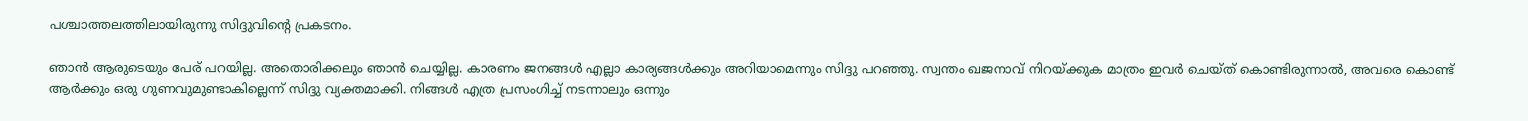പശ്ചാത്തലത്തിലായിരുന്നു സിദ്ദുവിന്റെ പ്രകടനം.

ഞാന്‍ ആരുടെയും പേര് പറയില്ല. അതൊരിക്കലും ഞാന്‍ ചെയ്യില്ല. കാരണം ജനങ്ങള്‍ എല്ലാ കാര്യങ്ങള്‍ക്കും അറിയാമെന്നും സിദ്ദു പറഞ്ഞു. സ്വന്തം ഖജനാവ് നിറയ്ക്കുക മാത്രം ഇവര്‍ ചെയ്ത് കൊണ്ടിരുന്നാല്‍, അവരെ കൊണ്ട് ആര്‍ക്കും ഒരു ഗുണവുമുണ്ടാകില്ലെന്ന് സിദ്ദു വ്യക്തമാക്കി. നിങ്ങള്‍ എത്ര പ്രസംഗിച്ച് നടന്നാലും ഒന്നും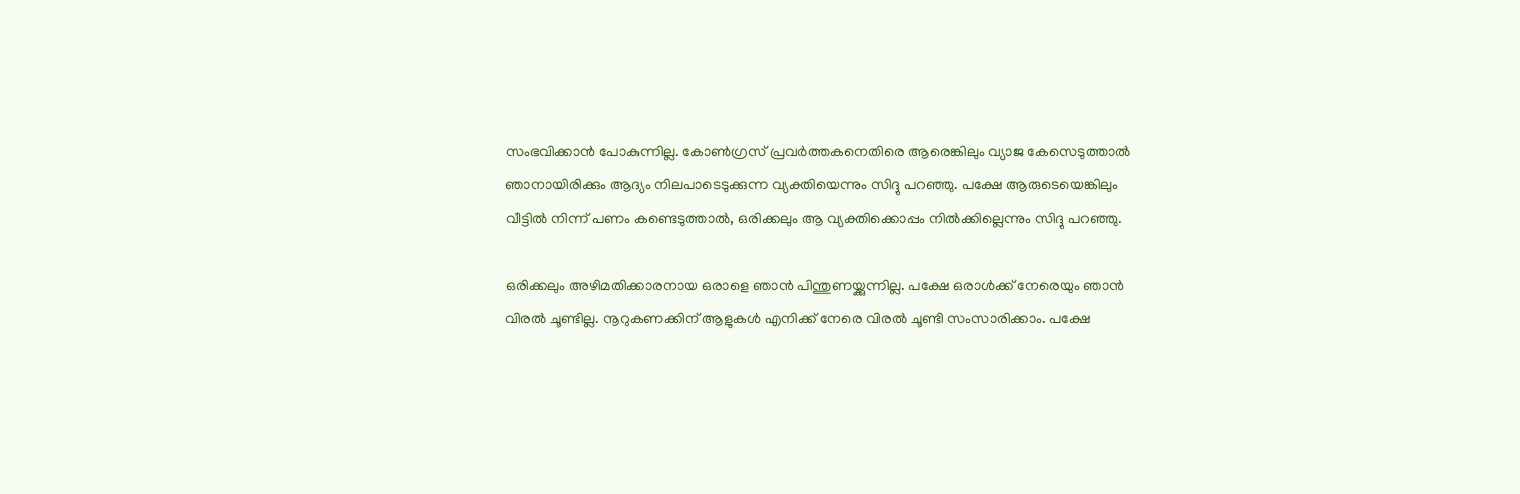സംഭവിക്കാന്‍ പോകുന്നില്ല. കോണ്‍ഗ്രസ് പ്രവര്‍ത്തകനെതിരെ ആരെങ്കിലും വ്യാജ കേസെടുത്താല്‍ ഞാനായിരിക്കും ആദ്യം നിലപാടെടുക്കുന്ന വ്യക്തിയെന്നും സിദ്ദു പറഞ്ഞു. പക്ഷേ ആരുടെയെങ്കിലും വീട്ടില്‍ നിന്ന് പണം കണ്ടെടുത്താല്‍, ഒരിക്കലും ആ വ്യക്തിക്കൊപ്പം നില്‍ക്കില്ലെന്നും സിദ്ദു പറഞ്ഞു.

ഒരിക്കലും അഴിമതിക്കാരനായ ഒരാളെ ഞാന്‍ പിന്തുണയ്ക്കുന്നില്ല. പക്ഷേ ഒരാള്‍ക്ക് നേരെയും ഞാന്‍ വിരല്‍ ചൂണ്ടില്ല. നൂറുകണക്കിന് ആളുകള്‍ എനിക്ക് നേരെ വിരല്‍ ചൂണ്ടി സംസാരിക്കാം. പക്ഷേ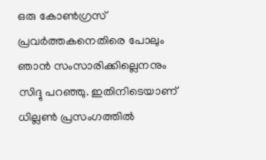ഒരു കോണ്‍ഗ്രസ് പ്രവര്‍ത്തകനെതിരെ പോലും ഞാന്‍ സംസാരിക്കില്ലെനനും സിദ്ദു പറഞ്ഞു. ഇതിനിടെയാണ് ധില്ലണ്‍ പ്രസംഗത്തില്‍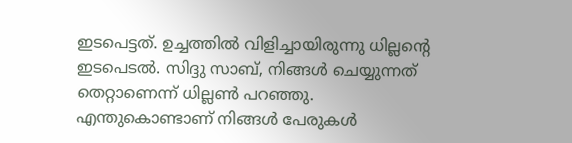ഇടപെട്ടത്. ഉച്ചത്തില്‍ വിളിച്ചായിരുന്നു ധില്ലന്റെ ഇടപെടല്‍. സിദ്ദു സാബ്, നിങ്ങള്‍ ചെയ്യുന്നത് തെറ്റാണെന്ന് ധില്ലണ്‍ പറഞ്ഞു. എന്തുകൊണ്ടാണ് നിങ്ങള്‍ പേരുകള്‍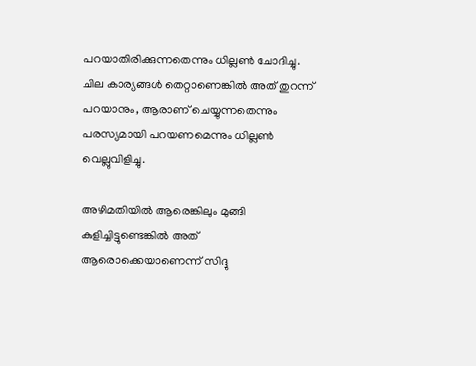പറയാതിരിക്കുന്നതെന്നും ധില്ലണ്‍ ചോദിച്ചു. ചില കാര്യങ്ങള്‍ തെറ്റാണെങ്കില്‍ അത് തുറന്ന് പറയാനും, ആരാണ് ചെയ്യുന്നതെന്നും പരസ്യമായി പറയണമെന്നും ധില്ലണ്‍ വെല്ലുവിളിച്ചു.

അഴിമതിയില്‍ ആരെങ്കിലും മുങ്ങി കുളിച്ചിട്ടുണ്ടെങ്കില്‍ അത് ആരൊക്കെയാണെന്ന് സിദ്ദു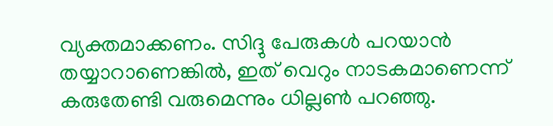വ്യക്തമാക്കണം. സിദ്ദു പേരുകള്‍ പറയാന്‍ തയ്യാറാണെങ്കില്‍, ഇത് വെറും നാടകമാണെന്ന് കരുതേണ്ടി വരുമെന്നും ധില്ലണ്‍ പറഞ്ഞു.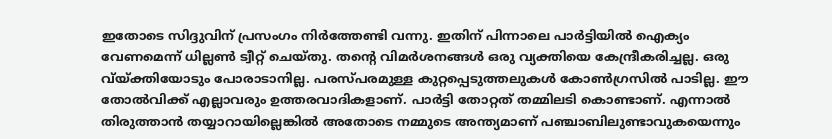ഇതോടെ സിദ്ദുവിന് പ്രസംഗം നിര്‍ത്തേണ്ടി വന്നു. ഇതിന് പിന്നാലെ പാര്‍ട്ടിയില്‍ ഐക്യം വേണമെന്ന് ധില്ലണ്‍ ട്വീറ്റ് ചെയ്തു. തന്റെ വിമര്‍ശനങ്ങള്‍ ഒരു വ്യക്തിയെ കേന്ദ്രീകരിച്ചല്ല. ഒരു വ്യ്ക്തിയോടും പോരാടാനില്ല. പരസ്പരമുള്ള കുറ്റപ്പെടുത്തലുകള്‍ കോണ്‍ഗ്രസില്‍ പാടില്ല. ഈ തോല്‍വിക്ക് എല്ലാവരും ഉത്തരവാദികളാണ്. പാര്‍ട്ടി തോറ്റത് തമ്മിലടി കൊണ്ടാണ്. എന്നാല്‍ തിരുത്താന്‍ തയ്യാറായില്ലെങ്കില്‍ അതോടെ നമ്മുടെ അന്ത്യമാണ് പഞ്ചാബിലുണ്ടാവുകയെന്നും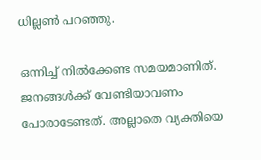ധില്ലണ്‍ പറഞ്ഞു.

ഒന്നിച്ച് നില്‍ക്കേണ്ട സമയമാണിത്. ജനങ്ങള്‍ക്ക് വേണ്ടിയാവണം പോരാടേണ്ടത്. അല്ലാതെ വ്യക്തിയെ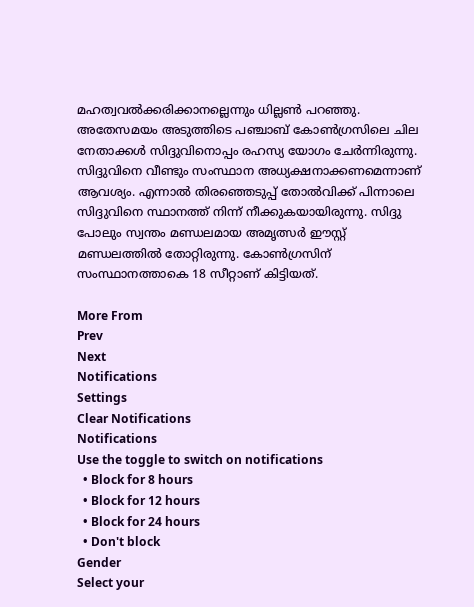മഹത്വവല്‍ക്കരിക്കാനല്ലെന്നും ധില്ലണ്‍ പറഞ്ഞു. അതേസമയം അടുത്തിടെ പഞ്ചാബ് കോണ്‍ഗ്രസിലെ ചില നേതാക്കള്‍ സിദ്ദുവിനൊപ്പം രഹസ്യ യോഗം ചേര്‍ന്നിരുന്നു. സിദ്ദുവിനെ വീണ്ടും സംസ്ഥാന അധ്യക്ഷനാക്കണമെന്നാണ് ആവശ്യം. എന്നാല്‍ തിരഞ്ഞെടുപ്പ് തോല്‍വിക്ക് പിന്നാലെ സിദ്ദുവിനെ സ്ഥാനത്ത് നിന്ന് നീക്കുകയായിരുന്നു. സിദ്ദു പോലും സ്വന്തം മണ്ഡലമായ അമൃത്സര്‍ ഈസ്റ്റ് മണ്ഡലത്തില്‍ തോറ്റിരുന്നു. കോണ്‍ഗ്രസിന് സംസ്ഥാനത്താകെ 18 സീറ്റാണ് കിട്ടിയത്.

More From
Prev
Next
Notifications
Settings
Clear Notifications
Notifications
Use the toggle to switch on notifications
  • Block for 8 hours
  • Block for 12 hours
  • Block for 24 hours
  • Don't block
Gender
Select your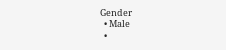Gender
  • Male
  •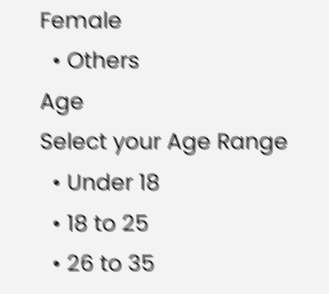Female
  • Others
Age
Select your Age Range
  • Under 18
  • 18 to 25
  • 26 to 35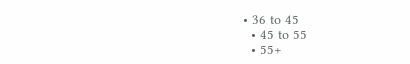• 36 to 45
  • 45 to 55
  • 55+